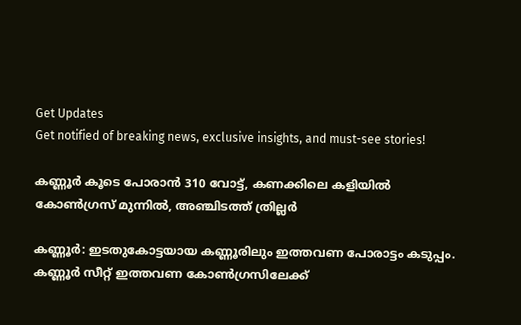Get Updates
Get notified of breaking news, exclusive insights, and must-see stories!

കണ്ണൂര്‍ കൂടെ പോരാന്‍ 310 വോട്ട്, കണക്കിലെ കളിയില്‍ കോണ്‍ഗ്രസ് മുന്നില്‍, അഞ്ചിടത്ത് ത്രില്ലര്‍

കണ്ണൂര്‍: ഇടതുകോട്ടയായ കണ്ണൂരിലും ഇത്തവണ പോരാട്ടം കടുപ്പം. കണ്ണൂര്‍ സീറ്റ് ഇത്തവണ കോണ്‍ഗ്രസിലേക്ക്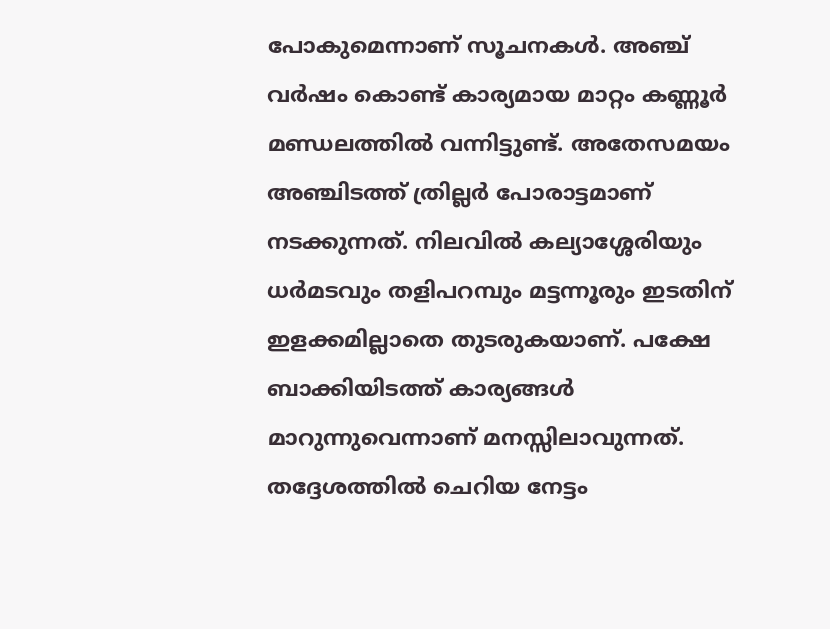പോകുമെന്നാണ് സൂചനകള്‍. അഞ്ച് വര്‍ഷം കൊണ്ട് കാര്യമായ മാറ്റം കണ്ണൂര്‍ മണ്ഡലത്തില്‍ വന്നിട്ടുണ്ട്. അതേസമയം അഞ്ചിടത്ത് ത്രില്ലര്‍ പോരാട്ടമാണ് നടക്കുന്നത്. നിലവില്‍ കല്യാശ്ശേരിയും ധര്‍മടവും തളിപറമ്പും മട്ടന്നൂരും ഇടതിന് ഇളക്കമില്ലാതെ തുടരുകയാണ്. പക്ഷേ ബാക്കിയിടത്ത് കാര്യങ്ങള്‍ മാറുന്നുവെന്നാണ് മനസ്സിലാവുന്നത്. തദ്ദേശത്തില്‍ ചെറിയ നേട്ടം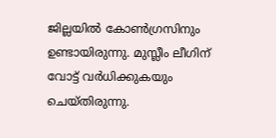ജില്ലയില്‍ കോണ്‍ഗ്രസിനും ഉണ്ടായിരുന്നു. മുസ്ലീം ലീഗിന് വോട്ട് വര്‍ധിക്കുകയും ചെയ്തിരുന്നു.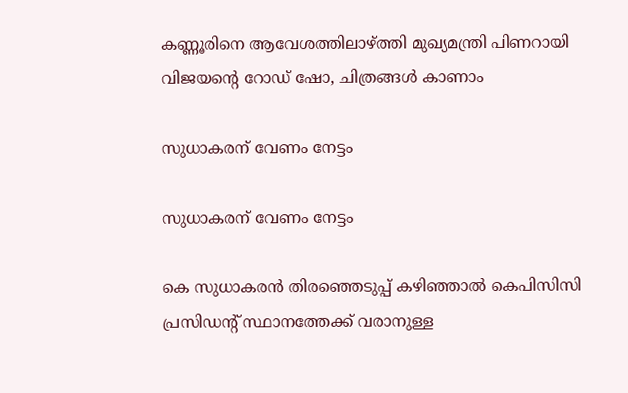കണ്ണൂരിനെ ആവേശത്തിലാഴ്ത്തി മുഖ്യമന്ത്രി പിണറായി വിജയന്റെ റോഡ് ഷോ, ചിത്രങ്ങള്‍ കാണാം

സുധാകരന് വേണം നേട്ടം

സുധാകരന് വേണം നേട്ടം

കെ സുധാകരന്‍ തിരഞ്ഞെടുപ്പ് കഴിഞ്ഞാല്‍ കെപിസിസി പ്രസിഡന്റ് സ്ഥാനത്തേക്ക് വരാനുള്ള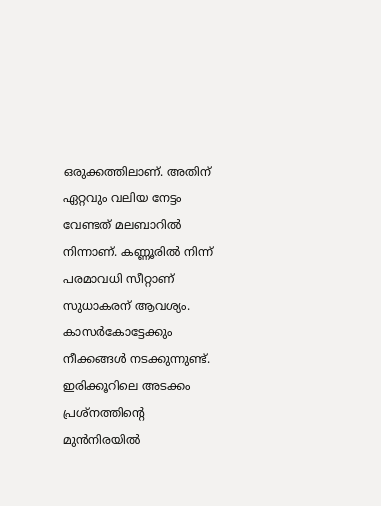ഒരുക്കത്തിലാണ്. അതിന് ഏറ്റവും വലിയ നേട്ടം വേണ്ടത് മലബാറില്‍ നിന്നാണ്. കണ്ണൂരില്‍ നിന്ന് പരമാവധി സീറ്റാണ് സുധാകരന് ആവശ്യം. കാസര്‍കോട്ടേക്കും നീക്കങ്ങള്‍ നടക്കുന്നുണ്ട്. ഇരിക്കൂറിലെ അടക്കം പ്രശ്‌നത്തിന്റെ മുന്‍നിരയില്‍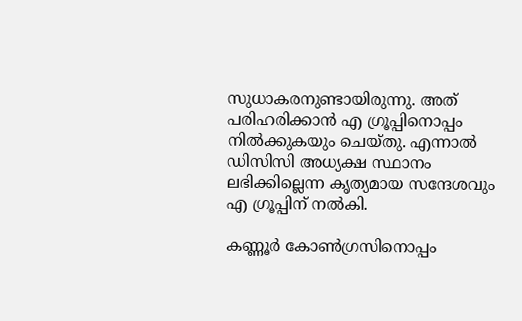സുധാകരനുണ്ടായിരുന്നു. അത് പരിഹരിക്കാന്‍ എ ഗ്രൂപ്പിനൊപ്പം നില്‍ക്കുകയും ചെയ്തു. എന്നാല്‍ ഡിസിസി അധ്യക്ഷ സ്ഥാനം ലഭിക്കില്ലെന്ന കൃത്യമായ സന്ദേശവും എ ഗ്രൂപ്പിന് നല്‍കി.

കണ്ണൂര്‍ കോണ്‍ഗ്രസിനൊപ്പം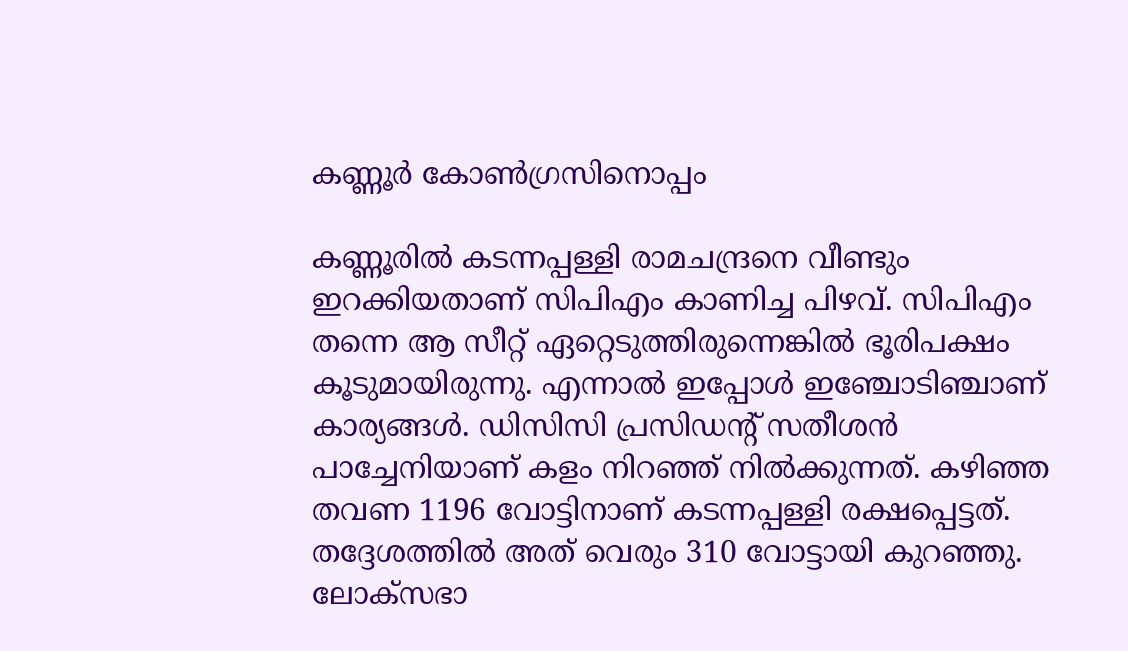കണ്ണൂര്‍ കോണ്‍ഗ്രസിനൊപ്പം

കണ്ണൂരില്‍ കടന്നപ്പള്ളി രാമചന്ദ്രനെ വീണ്ടും ഇറക്കിയതാണ് സിപിഎം കാണിച്ച പിഴവ്. സിപിഎം തന്നെ ആ സീറ്റ് ഏറ്റെടുത്തിരുന്നെങ്കില്‍ ഭൂരിപക്ഷം കൂടുമായിരുന്നു. എന്നാല്‍ ഇപ്പോള്‍ ഇഞ്ചോടിഞ്ചാണ് കാര്യങ്ങള്‍. ഡിസിസി പ്രസിഡന്റ് സതീശന്‍ പാച്ചേനിയാണ് കളം നിറഞ്ഞ് നില്‍ക്കുന്നത്. കഴിഞ്ഞ തവണ 1196 വോട്ടിനാണ് കടന്നപ്പള്ളി രക്ഷപ്പെട്ടത്. തദ്ദേശത്തില്‍ അത് വെരും 310 വോട്ടായി കുറഞ്ഞു. ലോക്‌സഭാ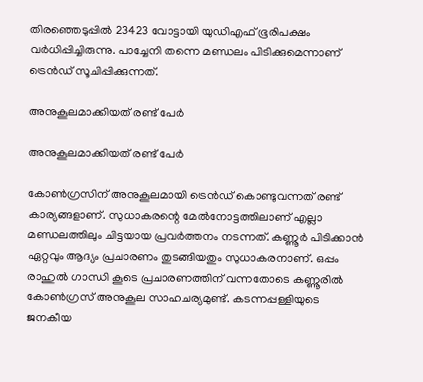തിരഞ്ഞെടുപ്പില്‍ 23423 വോട്ടായി യുഡിഎഫ് ഭൂരിപക്ഷം വര്‍ധിപ്പിച്ചിരുന്നു. പാച്ചേനി തന്നെ മണ്ഡലം പിടിക്കുമെന്നാണ് ട്രെന്‍ഡ് സൂചിപ്പിക്കുന്നത്.

അനുകൂലമാക്കിയത് രണ്ട് പേര്‍

അനുകൂലമാക്കിയത് രണ്ട് പേര്‍

കോണ്‍ഗ്രസിന് അനുകൂലമായി ട്രെന്‍ഡ് കൊണ്ടുവന്നത് രണ്ട് കാര്യങ്ങളാണ്. സുധാകരന്റെ മേല്‍നോട്ടത്തിലാണ് എല്ലാ മണ്ഡലത്തിലും ചിട്ടയായ പ്രവര്‍ത്തനം നടന്നത്. കണ്ണൂര്‍ പിടിക്കാന്‍ ഏറ്റവും ആദ്യം പ്രചാരണം തുടങ്ങിയതും സുധാകരനാണ്. ഒപ്പം രാഹുല്‍ ഗാന്ധി കൂടെ പ്രചാരണത്തിന് വന്നതോടെ കണ്ണൂരില്‍ കോണ്‍ഗ്രസ് അനുകൂല സാഹചര്യമുണ്ട്. കടന്നപ്പള്ളിയുടെ ജനകീയ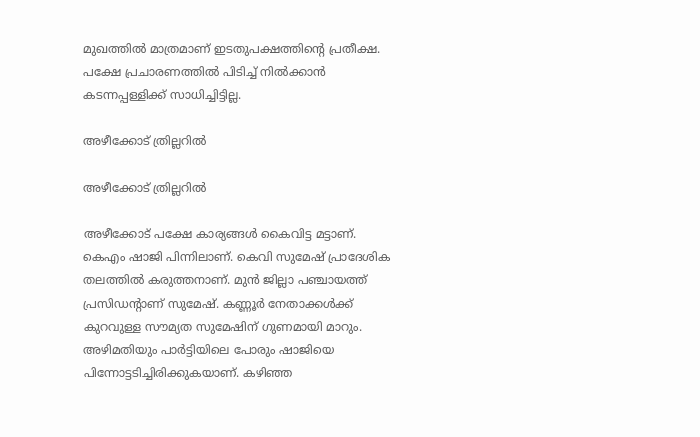മുഖത്തില്‍ മാത്രമാണ് ഇടതുപക്ഷത്തിന്റെ പ്രതീക്ഷ. പക്ഷേ പ്രചാരണത്തില്‍ പിടിച്ച് നില്‍ക്കാന്‍ കടന്നപ്പള്ളിക്ക് സാധിച്ചിട്ടില്ല.

അഴീക്കോട് ത്രില്ലറില്‍

അഴീക്കോട് ത്രില്ലറില്‍

അഴീക്കോട് പക്ഷേ കാര്യങ്ങള്‍ കൈവിട്ട മട്ടാണ്. കെഎം ഷാജി പിന്നിലാണ്. കെവി സുമേഷ് പ്രാദേശിക തലത്തില്‍ കരുത്തനാണ്. മുന്‍ ജില്ലാ പഞ്ചായത്ത് പ്രസിഡന്റാണ് സുമേഷ്. കണ്ണൂര്‍ നേതാക്കള്‍ക്ക് കുറവുള്ള സൗമ്യത സുമേഷിന് ഗുണമായി മാറും. അഴിമതിയും പാര്‍ട്ടിയിലെ പോരും ഷാജിയെ പിന്നോട്ടടിച്ചിരിക്കുകയാണ്. കഴിഞ്ഞ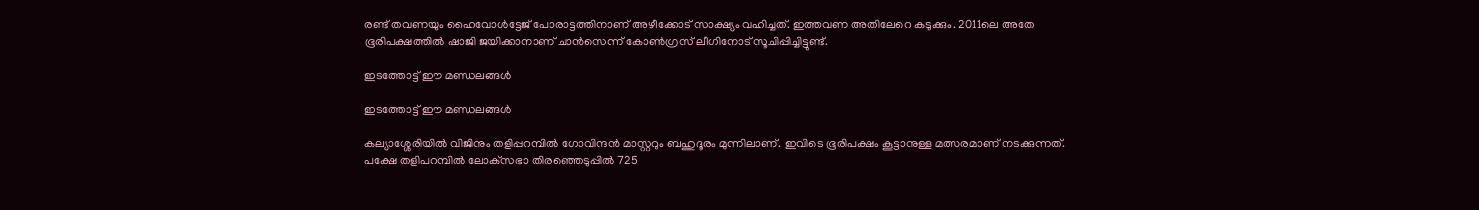രണ്ട് തവണയും ഹൈവോള്‍ട്ടേജ് പോരാട്ടത്തിനാണ് അഴീക്കോട് സാക്ഷ്യം വഹിച്ചത്. ഇത്തവണ അതിലേറെ കടുക്കും. 2011ലെ അതേ ഭൂരിപക്ഷത്തില്‍ ഷാജി ജയിക്കാനാണ് ചാന്‍സെന്ന് കോണ്‍ഗ്രസ് ലീഗിനോട് സൂചിപ്പിച്ചിട്ടുണ്ട്.

ഇടത്തോട്ട് ഈ മണ്ഡലങ്ങള്‍

ഇടത്തോട്ട് ഈ മണ്ഡലങ്ങള്‍

കല്യാശ്ശേരിയില്‍ വിജിനും തളിപ്പറമ്പില്‍ ഗോവിന്ദന്‍ മാസ്റ്ററും ബഹുദൂരം മുന്നിലാണ്. ഇവിടെ ഭൂരിപക്ഷം കൂട്ടാനുള്ള മത്സരമാണ് നടക്കുന്നത്. പക്ഷേ തളിപറമ്പില്‍ ലോക്‌സഭാ തിരഞ്ഞെടുപ്പില്‍ 725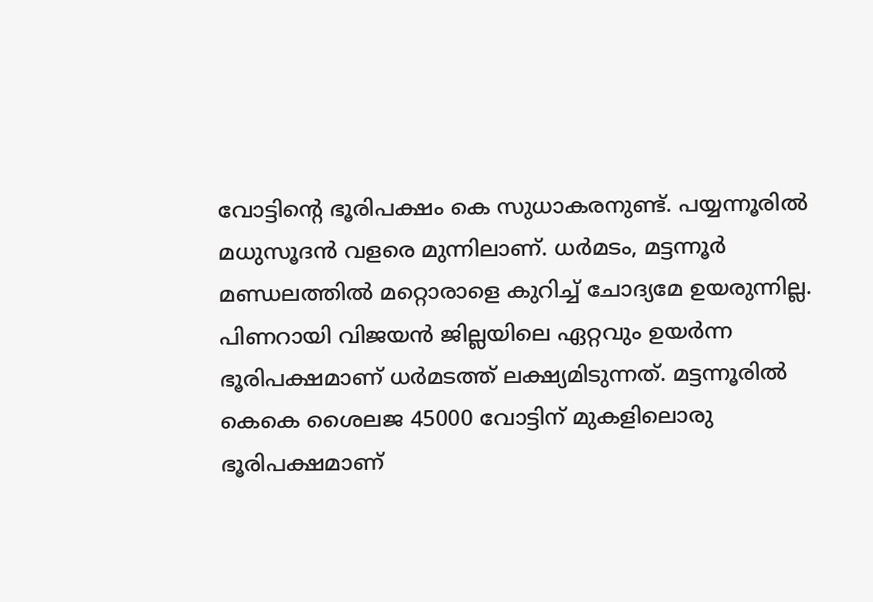വോട്ടിന്റെ ഭൂരിപക്ഷം കെ സുധാകരനുണ്ട്. പയ്യന്നൂരില്‍ മധുസൂദന്‍ വളരെ മുന്നിലാണ്. ധര്‍മടം, മട്ടന്നൂര്‍ മണ്ഡലത്തില്‍ മറ്റൊരാളെ കുറിച്ച് ചോദ്യമേ ഉയരുന്നില്ല. പിണറായി വിജയന്‍ ജില്ലയിലെ ഏറ്റവും ഉയര്‍ന്ന ഭൂരിപക്ഷമാണ് ധര്‍മടത്ത് ലക്ഷ്യമിടുന്നത്. മട്ടന്നൂരില്‍ കെകെ ശൈലജ 45000 വോട്ടിന് മുകളിലൊരു ഭൂരിപക്ഷമാണ്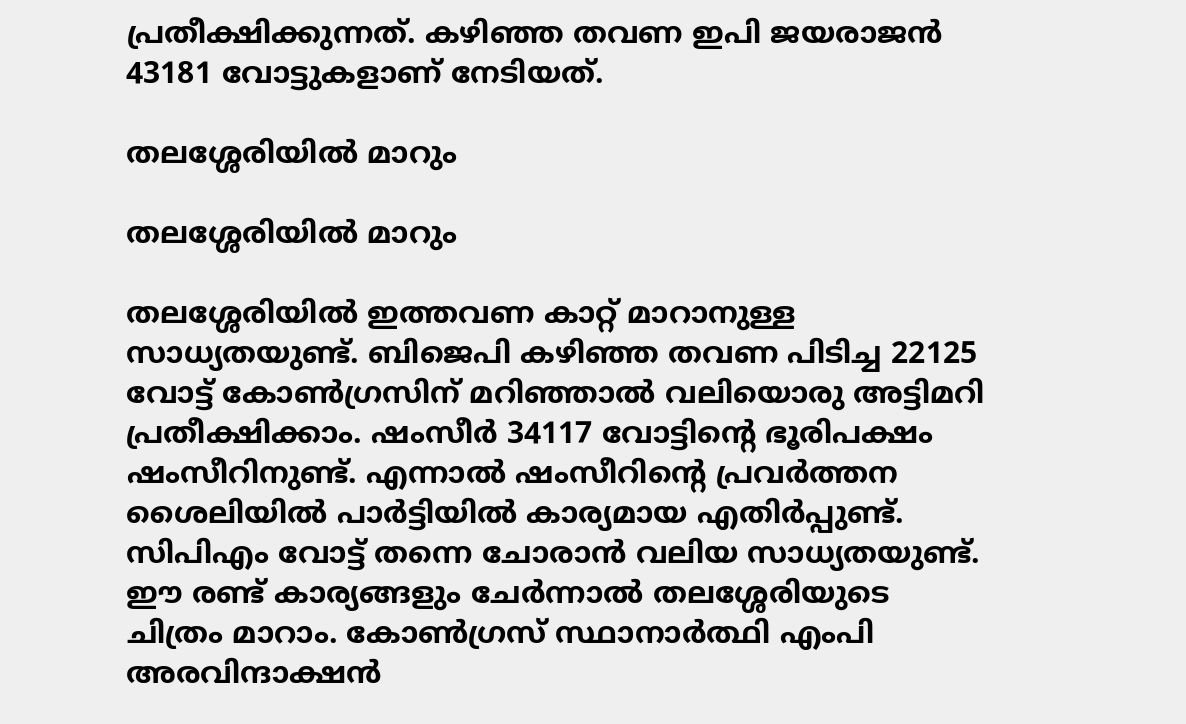പ്രതീക്ഷിക്കുന്നത്. കഴിഞ്ഞ തവണ ഇപി ജയരാജന്‍ 43181 വോട്ടുകളാണ് നേടിയത്.

തലശ്ശേരിയില്‍ മാറും

തലശ്ശേരിയില്‍ മാറും

തലശ്ശേരിയില്‍ ഇത്തവണ കാറ്റ് മാറാനുള്ള സാധ്യതയുണ്ട്. ബിജെപി കഴിഞ്ഞ തവണ പിടിച്ച 22125 വോട്ട് കോണ്‍ഗ്രസിന് മറിഞ്ഞാല്‍ വലിയൊരു അട്ടിമറി പ്രതീക്ഷിക്കാം. ഷംസീര്‍ 34117 വോട്ടിന്റെ ഭൂരിപക്ഷം ഷംസീറിനുണ്ട്. എന്നാല്‍ ഷംസീറിന്റെ പ്രവര്‍ത്തന ശൈലിയില്‍ പാര്‍ട്ടിയില്‍ കാര്യമായ എതിര്‍പ്പുണ്ട്. സിപിഎം വോട്ട് തന്നെ ചോരാന്‍ വലിയ സാധ്യതയുണ്ട്. ഈ രണ്ട് കാര്യങ്ങളും ചേര്‍ന്നാല്‍ തലശ്ശേരിയുടെ ചിത്രം മാറാം. കോണ്‍ഗ്രസ് സ്ഥാനാര്‍ത്ഥി എംപി അരവിന്ദാക്ഷന്‍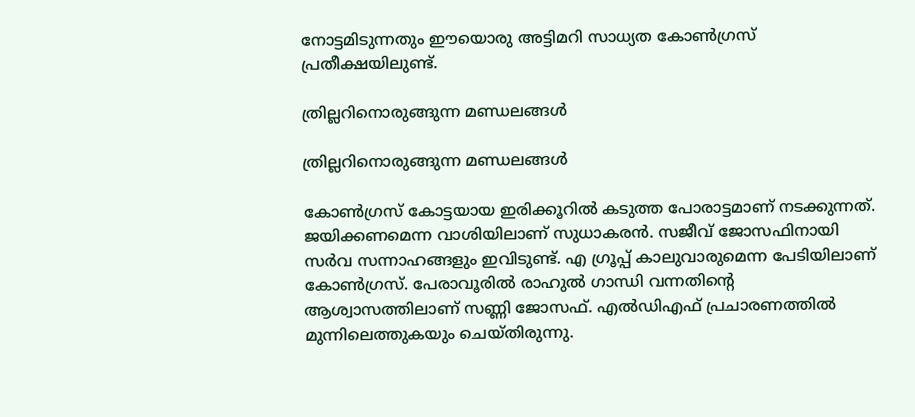നോട്ടമിടുന്നതും ഈയൊരു അട്ടിമറി സാധ്യത കോണ്‍ഗ്രസ് പ്രതീക്ഷയിലുണ്ട്.

ത്രില്ലറിനൊരുങ്ങുന്ന മണ്ഡലങ്ങള്‍

ത്രില്ലറിനൊരുങ്ങുന്ന മണ്ഡലങ്ങള്‍

കോണ്‍ഗ്രസ് കോട്ടയായ ഇരിക്കൂറില്‍ കടുത്ത പോരാട്ടമാണ് നടക്കുന്നത്. ജയിക്കണമെന്ന വാശിയിലാണ് സുധാകരന്‍. സജീവ് ജോസഫിനായി സര്‍വ സന്നാഹങ്ങളും ഇവിടുണ്ട്. എ ഗ്രൂപ്പ് കാലുവാരുമെന്ന പേടിയിലാണ് കോണ്‍ഗ്രസ്. പേരാവൂരില്‍ രാഹുല്‍ ഗാന്ധി വന്നതിന്റെ ആശ്വാസത്തിലാണ് സണ്ണി ജോസഫ്. എല്‍ഡിഎഫ് പ്രചാരണത്തില്‍ മുന്നിലെത്തുകയും ചെയ്തിരുന്നു.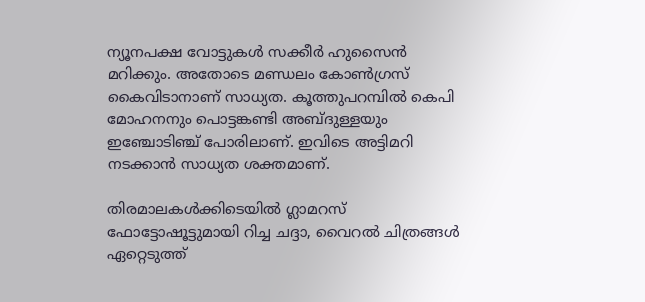ന്യൂനപക്ഷ വോട്ടുകള്‍ സക്കീര്‍ ഹുസൈന്‍ മറിക്കും. അതോടെ മണ്ഡലം കോണ്‍ഗ്രസ് കൈവിടാനാണ് സാധ്യത. കൂത്തുപറമ്പില്‍ കെപി മോഹനനും പൊട്ടങ്കണ്ടി അബ്ദുള്ളയും ഇഞ്ചോടിഞ്ച് പോരിലാണ്. ഇവിടെ അട്ടിമറി നടക്കാന്‍ സാധ്യത ശക്തമാണ്.

തിരമാലകള്‍ക്കിടെയില്‍ ഗ്ലാമറസ് ഫോട്ടോഷൂട്ടുമായി റിച്ച ചദ്ദാ, വൈറല്‍ ചിത്രങ്ങള്‍ ഏറ്റെടുത്ത്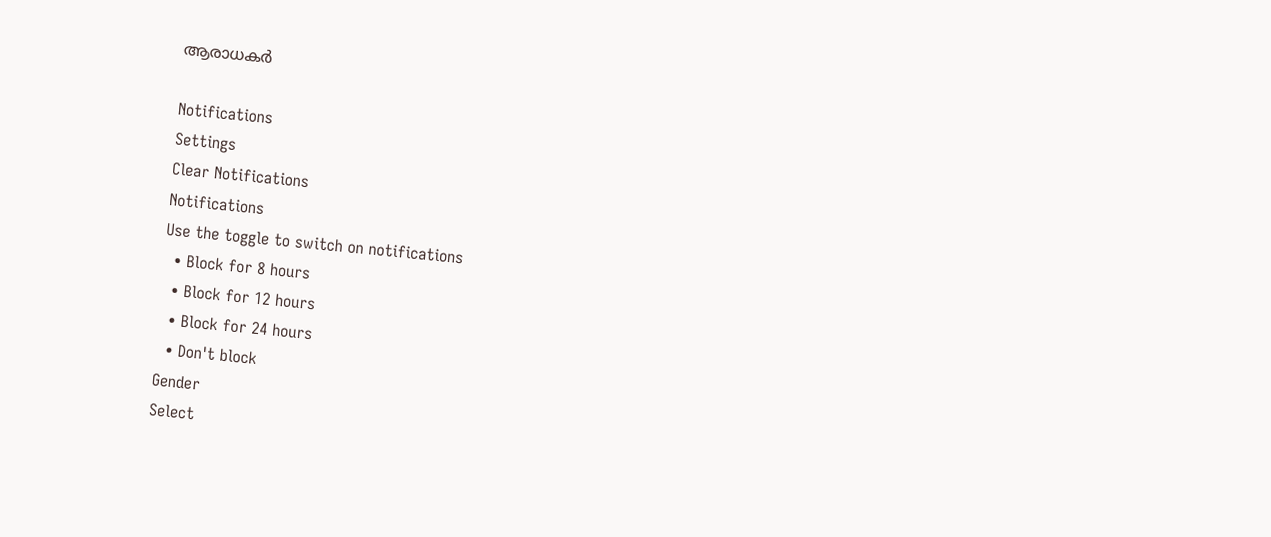ആരാധകര്‍

Notifications
Settings
Clear Notifications
Notifications
Use the toggle to switch on notifications
  • Block for 8 hours
  • Block for 12 hours
  • Block for 24 hours
  • Don't block
Gender
Select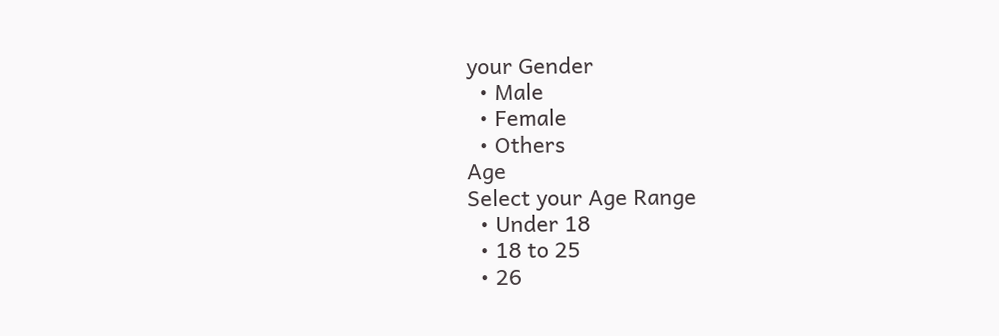your Gender
  • Male
  • Female
  • Others
Age
Select your Age Range
  • Under 18
  • 18 to 25
  • 26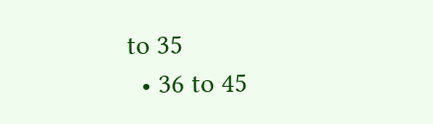to 35
  • 36 to 45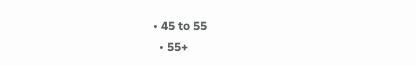• 45 to 55
  • 55+